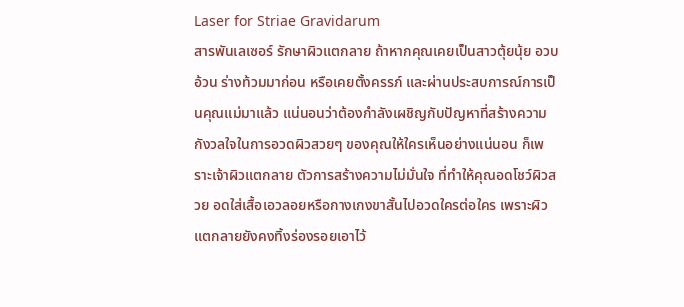Laser for Striae Gravidarum
สารพันเลเซอร์ รักษาผิวแตกลาย ถ้าหากคุณเคยเป็นสาวตุ้ยนุ้ย อวบอ้วน ร่างท้วมมาก่อน หรือเคยตั้งครรภ์ และผ่านประสบการณ์การเป็นคุณแม่มาแล้ว แน่นอนว่าต้องกำลังเผชิญกับปัญหาที่สร้างความกังวลใจในการอวดผิวสวยๆ ของคุณให้ใครเห็นอย่างแน่นอน ก็เพราะเจ้าผิวแตกลาย ตัวการสร้างความไม่มั่นใจ ที่ทำให้คุณอดโชว์ผิวสวย อดใส่เสื้อเอวลอยหรือกางเกงขาสั้นไปอวดใครต่อใคร เพราะผิวแตกลายยังคงทิ้งร่องรอยเอาไว้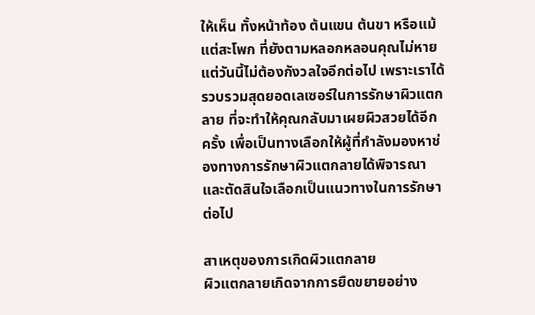ให้เห็น ทั้งหน้าท้อง ต้นแขน ต้นขา หรือแม้แต่สะโพก ที่ยังตามหลอกหลอนคุณไม่หาย แต่วันนี้ไม่ต้องกังวลใจอีกต่อไป เพราะเราได้รวบรวมสุดยอดเลเซอร์ในการรักษาผิวแตกลาย ที่จะทำให้คุณกลับมาเผยผิวสวยได้อีกครั้ง เพื่อเป็นทางเลือกให้ผู้ที่กำลังมองหาช่องทางการรักษาผิวแตกลายได้พิจารณาและตัดสินใจเลือกเป็นแนวทางในการรักษาต่อไป

สาเหตุของการเกิดผิวแตกลาย
ผิวแตกลายเกิดจากการยืดขยายอย่าง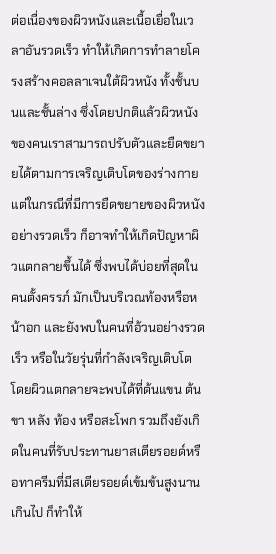ต่อเนื่องของผิวหนังและเนื้อเยื่อในเวลาอันรวดเร็ว ทำให้เกิดการทำลายโครงสร้างคอลลาเจนใต้ผิวหนัง ทั้งชั้นบนและชั้นล่าง ซึ่งโดยปกติแล้วผิวหนังของคนเราสามารถปรับตัวและยืดขยายได้ตามการเจริญเติบโตของร่างกาย แต่ในกรณีที่มีการยืดขยายของผิวหนังอย่างรวดเร็ว ก็อาจทำให้เกิดปัญหาผิวแตกลายขึ้นได้ ซึ่งพบได้บ่อยที่สุดในคนตั้งครรภ์ มักเป็นบริเวณท้องหรือหน้าอก และยังพบในคนที่อ้วนอย่างรวดเร็ว หรือในวัยรุ่นที่กำลังเจริญเติบโต โดยผิวแตกลายจะพบได้ที่ต้นแขน ต้นขา หลัง ท้อง หรือสะโพก รวมถึงยังเกิดในคนที่รับประทานยาสเตียรอยด์หรือทาครีมที่มีสเตียรอยด์เข้มข้นสูงนานเกินไป ก็ทำให้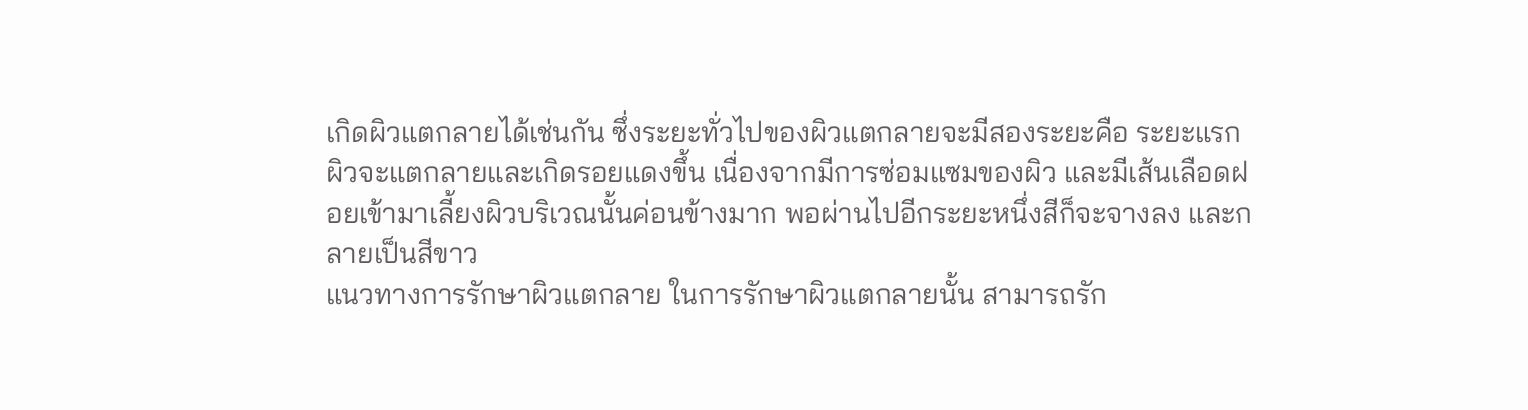เกิดผิวแตกลายได้เช่นกัน ซึ่งระยะทั่วไปของผิวแตกลายจะมีสองระยะคือ ระยะแรกผิวจะแตกลายและเกิดรอยแดงขึ้น เนื่องจากมีการซ่อมแซมของผิว และมีเส้นเลือดฝอยเข้ามาเลี้ยงผิวบริเวณนั้นค่อนข้างมาก พอผ่านไปอีกระยะหนึ่งสีก็จะจางลง และกลายเป็นสีขาว
แนวทางการรักษาผิวแตกลาย ในการรักษาผิวแตกลายนั้น สามารถรัก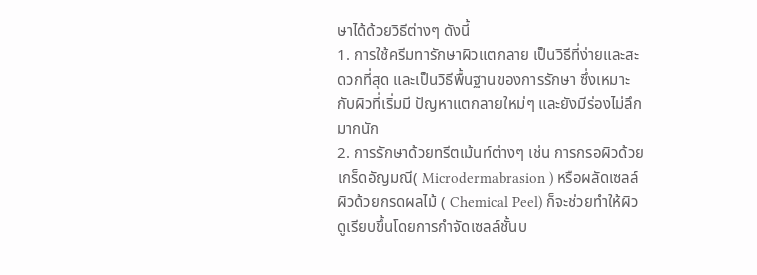ษาได้ด้วยวิธีต่างๆ ดังนี้
1. การใช้ครีมทารักษาผิวแตกลาย เป็นวิธีที่ง่ายและสะดวกที่สุด และเป็นวิธีพื้นฐานของการรักษา ซึ่งเหมาะกับผิวที่เริ่มมี ปัญหาแตกลายใหม่ๆ และยังมีร่องไม่ลึกมากนัก
2. การรักษาด้วยทรีตเม้นท์ต่างๆ เช่น การกรอผิวด้วยเกร็ดอัญมณี( Microdermabrasion ) หรือผลัดเซลล์ผิวด้วยกรดผลไม้ ( Chemical Peel) ก็จะช่วยทำให้ผิวดูเรียบขึ้นโดยการกำจัดเซลล์ชั้นบ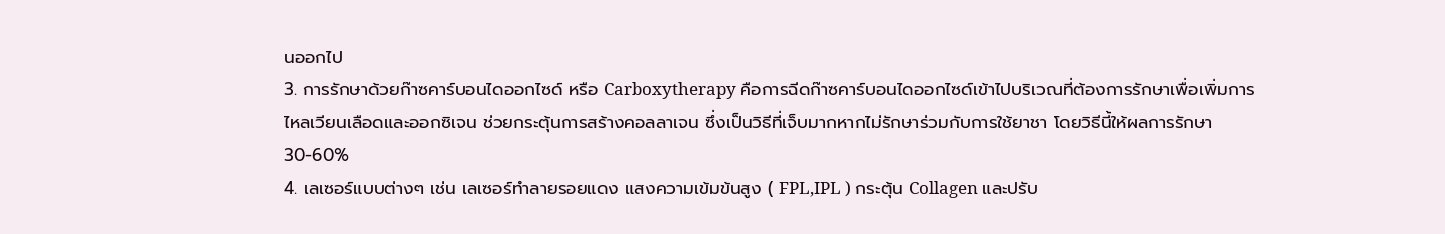นออกไป
3. การรักษาด้วยก๊าซคาร์บอนไดออกไซด์ หรือ Carboxytherapy คือการฉีดก๊าซคาร์บอนไดออกไซด์เข้าไปบริเวณที่ต้องการรักษาเพื่อเพิ่มการไหลเวียนเลือดและออกซิเจน ช่วยกระตุ้นการสร้างคอลลาเจน ซึ่งเป็นวิธีที่เจ็บมากหากไม่รักษาร่วมกับการใช้ยาชา โดยวิธีนี้ให้ผลการรักษา 30-60%
4. เลเซอร์แบบต่างๆ เช่น เลเซอร์ทำลายรอยแดง แสงความเข้มข้นสูง ( FPL,IPL ) กระตุ้น Collagen และปรับ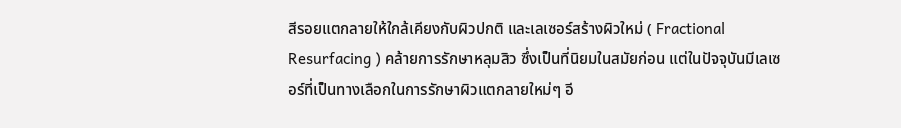สีรอยแตกลายให้ใกล้เคียงกับผิวปกติ และเลเซอร์สร้างผิวใหม่ ( Fractional Resurfacing ) คล้ายการรักษาหลุมสิว ซึ่งเป็นที่นิยมในสมัยก่อน แต่ในปัจจุบันมีเลเซอร์ที่เป็นทางเลือกในการรักษาผิวแตกลายใหม่ๆ อี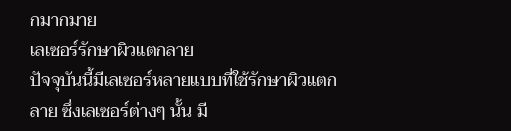กมากมาย
เลเซอร์รักษาผิวแตกลาย
ปัจจุบันนี้มีเลเซอร์หลายแบบที่ใช้รักษาผิวแตกลาย ซึ่งเลเซอร์ต่างๆ นั้น มี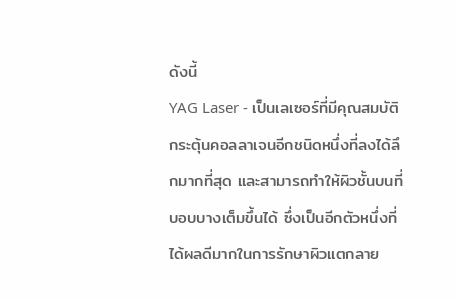ดังนี้
YAG Laser - เป็นเลเซอร์ที่มีคุณสมบัติกระตุ้นคอลลาเจนอีกชนิดหนึ่งที่ลงได้ลึกมากที่สุด และสามารถทำให้ผิวชั้นบนที่บอบบางเต็มขึ้นได้ ซึ่งเป็นอีกตัวหนึ่งที่ได้ผลดีมากในการรักษาผิวแตกลาย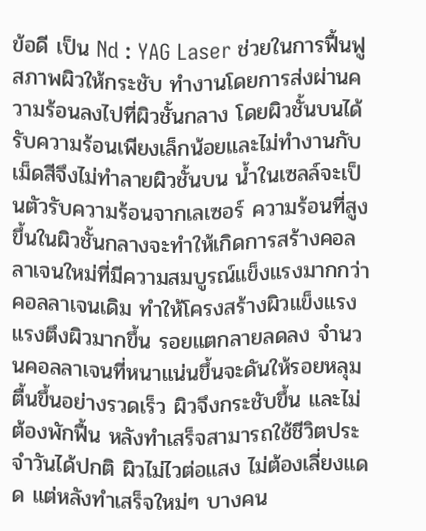ข้อดี เป็น Nd : YAG Laser ช่วยในการฟื้นฟูสภาพผิวให้กระชับ ทำงานโดยการส่งผ่านความร้อนลงไปที่ผิวชั้นกลาง โดยผิวชั้นบนได้รับความร้อนเพียงเล็กน้อยและไม่ทำงานกับเม็ดสีจึงไม่ทำลายผิวชั้นบน น้ำในเซลล์จะเป็นตัวรับความร้อนจากเลเซอร์ ความร้อนที่สูงขึ้นในผิวชั้นกลางจะทำให้เกิดการสร้างคอลลาเจนใหม่ที่มีความสมบูรณ์แข็งแรงมากกว่าคอลลาเจนเดิม ทำให้โครงสร้างผิวแข็งแรง แรงตึงผิวมากขึ้น รอยแตกลายลดลง จำนวนคอลลาเจนที่หนาแน่นขึ้นจะดันให้รอยหลุมตื้นขึ้นอย่างรวดเร็ว ผิวจึงกระชับขึ้น และไม่ต้องพักฟื้น หลังทำเสร็จสามารถใช้ชีวิตประจำวันได้ปกติ ผิวไม่ไวต่อแสง ไม่ต้องเลี่ยงแดด แต่หลังทำเสร็จใหม่ๆ บางคน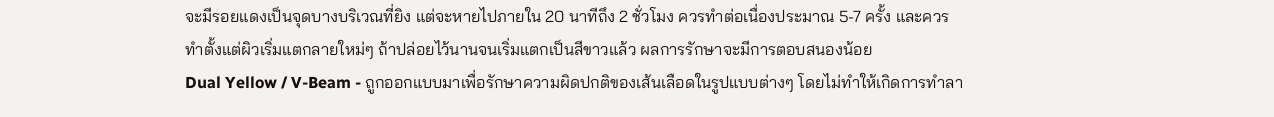จะมีรอยแดงเป็นจุดบางบริเวณที่ยิง แต่จะหายไปภายใน 20 นาทีถึง 2 ชั่วโมง ควรทำต่อเนื่องประมาณ 5-7 ครั้ง และควรทำตั้งแต่ผิวเริ่มแตกลายใหม่ๆ ถ้าปล่อยไว้นานจนเริ่มแตกเป็นสีขาวแล้ว ผลการรักษาจะมีการตอบสนองน้อย
Dual Yellow / V-Beam - ถูกออกแบบมาเพื่อรักษาความผิดปกติของเส้นเลือดในรูปแบบต่างๆ โดยไม่ทำให้เกิดการทำลา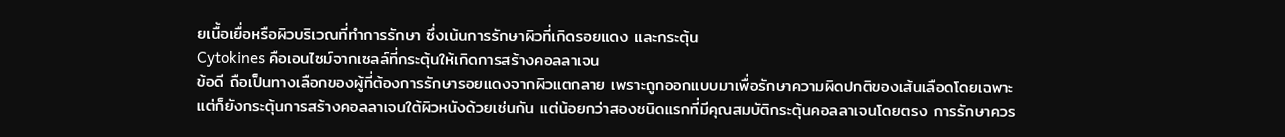ยเนื้อเยื่อหรือผิวบริเวณที่ทำการรักษา ซึ่งเน้นการรักษาผิวที่เกิดรอยแดง และกระตุ้น
Cytokines คือเอนไซม์จากเซลล์ที่กระตุ้นให้เกิดการสร้างคอลลาเจน
ข้อดี ถือเป็นทางเลือกของผู้ที่ต้องการรักษารอยแดงจากผิวแตกลาย เพราะถูกออกแบบมาเพื่อรักษาความผิดปกติของเส้นเลือดโดยเฉพาะ แต่ก็ยังกระตุ้นการสร้างคอลลาเจนใต้ผิวหนังด้วยเช่นกัน แต่น้อยกว่าสองชนิดแรกที่มีคุณสมบัติกระตุ้นคอลลาเจนโดยตรง การรักษาควร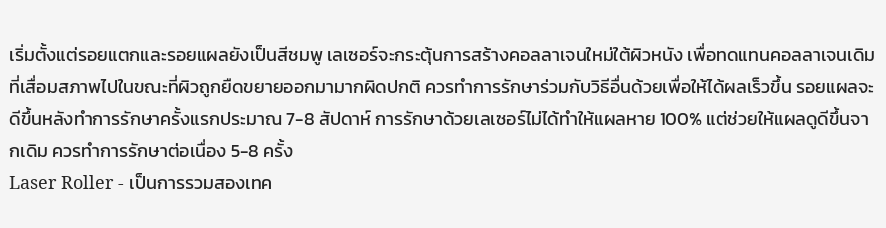เริ่มตั้งแต่รอยแตกและรอยแผลยังเป็นสีชมพู เลเซอร์จะกระตุ้นการสร้างคอลลาเจนใหม่ใต้ผิวหนัง เพื่อทดแทนคอลลาเจนเดิมที่เสื่อมสภาพไปในขณะที่ผิวถูกยืดขยายออกมามากผิดปกติ ควรทำการรักษาร่วมกับวิธีอื่นด้วยเพื่อให้ได้ผลเร็วขึ้น รอยแผลจะดีขึ้นหลังทำการรักษาครั้งแรกประมาณ 7-8 สัปดาห์ การรักษาด้วยเลเซอร์ไม่ได้ทำให้แผลหาย 100% แต่ช่วยให้แผลดูดีขึ้นจากเดิม ควรทำการรักษาต่อเนื่อง 5-8 ครั้ง
Laser Roller - เป็นการรวมสองเทค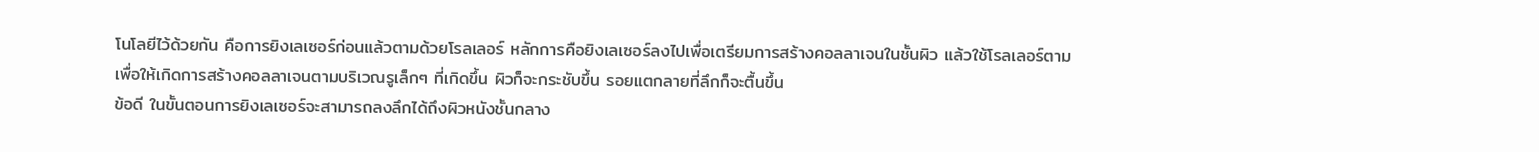โนโลยีไว้ด้วยกัน คือการยิงเลเซอร์ก่อนแล้วตามด้วยโรลเลอร์ หลักการคือยิงเลเซอร์ลงไปเพื่อเตรียมการสร้างคอลลาเจนในชั้นผิว แล้วใช้โรลเลอร์ตามเพื่อให้เกิดการสร้างคอลลาเจนตามบริเวณรูเล็กๆ ที่เกิดขึ้น ผิวก็จะกระชับขึ้น รอยแตกลายที่ลึกก็จะตื้นขึ้น
ข้อดี ในขั้นตอนการยิงเลเซอร์จะสามารถลงลึกได้ถึงผิวหนังชั้นกลาง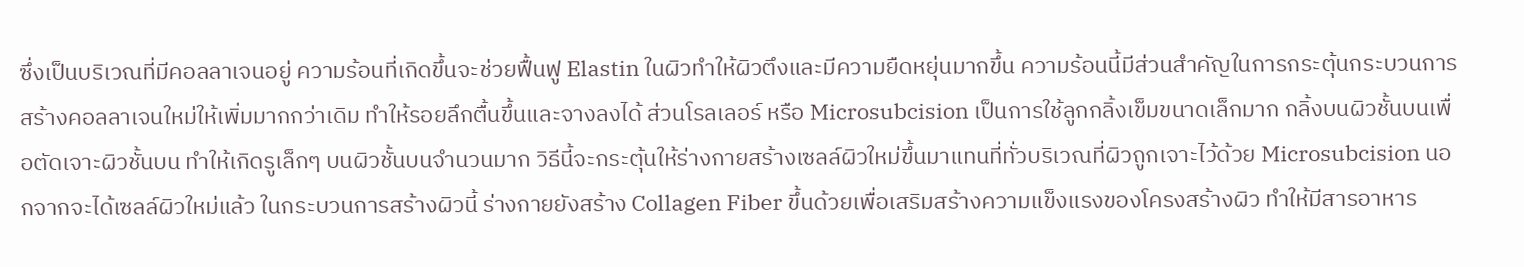ซึ่งเป็นบริเวณที่มีคอลลาเจนอยู่ ความร้อนที่เกิดขึ้นจะช่วยฟื้นฟู Elastin ในผิวทำให้ผิวตึงและมีความยืดหยุ่นมากขึ้น ความร้อนนี้มีส่วนสำคัญในการกระตุ้นกระบวนการสร้างคอลลาเจนใหม่ให้เพิ่มมากกว่าเดิม ทำให้รอยลึกตื้นขึ้นและจางลงได้ ส่วนโรลเลอร์ หรือ Microsubcision เป็นการใช้ลูกกลิ้งเข็มขนาดเล็กมาก กลิ้งบนผิวชั้นบนเพื่อตัดเจาะผิวชั้นบน ทำให้เกิดรูเล็กๆ บนผิวชั้นบนจำนวนมาก วิธีนี้จะกระตุ้นให้ร่างกายสร้างเซลล์ผิวใหม่ขึ้นมาแทนที่ทั่วบริเวณที่ผิวถูกเจาะไว้ด้วย Microsubcision นอกจากจะได้เซลล์ผิวใหม่แล้ว ในกระบวนการสร้างผิวนี้ ร่างกายยังสร้าง Collagen Fiber ขึ้นด้วยเพื่อเสริมสร้างความแข็งแรงของโครงสร้างผิว ทำให้มีสารอาหาร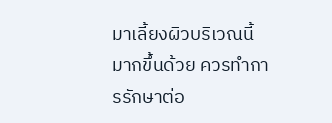มาเลี้ยงผิวบริเวณนี้มากขึ้นด้วย ควรทำการรักษาต่อ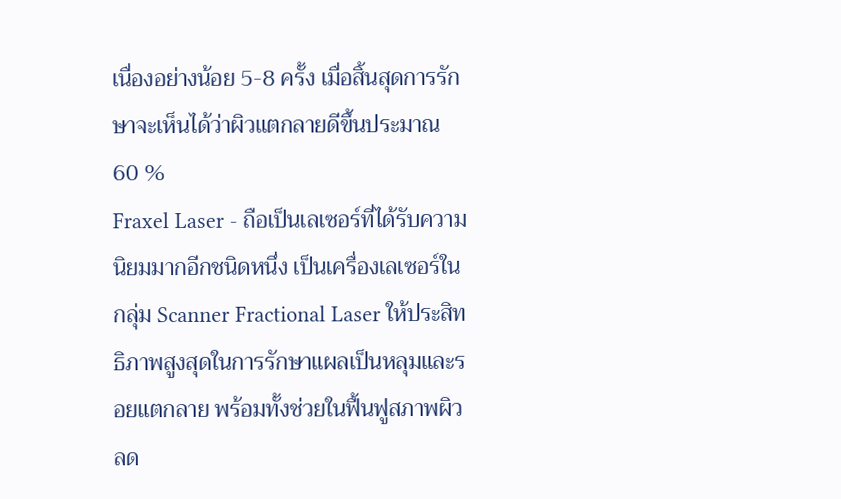เนื่องอย่างน้อย 5-8 ครั้ง เมื่อสิ้นสุดการรักษาจะเห็นได้ว่าผิวแตกลายดีขึ้นประมาณ 60 %
Fraxel Laser - ถือเป็นเลเซอร์ที่ได้รับความนิยมมากอีกชนิดหนึ่ง เป็นเครื่องเลเซอร์ในกลุ่ม Scanner Fractional Laser ให้ประสิทธิภาพสูงสุดในการรักษาแผลเป็นหลุมและรอยแตกลาย พร้อมทั้งช่วยในฟื้นฟูสภาพผิว ลด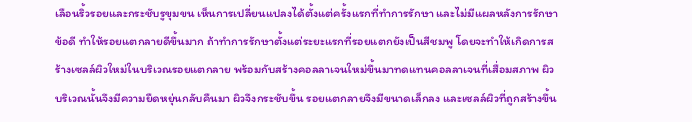เลือนริ้วรอยและกระชับรูขุมขน เห็นการเปลี่ยนแปลงได้ตั้งแต่ครั้งแรกที่ทำการรักษา และไม่มีแผลหลังการรักษา
ข้อดี ทำให้รอยแตกลายดีขึ้นมาก ถ้าทำการรักษาตั้งแต่ระยะแรกที่รอยแตกยังเป็นสีชมพู โดยจะทำให้เกิดการสร้างเซลล์ผิวใหม่ในบริเวณรอยแตกลาย พร้อมกับสร้างคอลลาเจนใหม่ขึ้นมาทดแทนคอลลาเจนที่เสื่อมสภาพ ผิวบริเวณนั้นจึงมีความยืดหยุ่นกลับคืนมา ผิวจึงกระชับขึ้น รอยแตกลายจึงมีขนาดเล็กลง และเซลล์ผิวที่ถูกสร้างขึ้น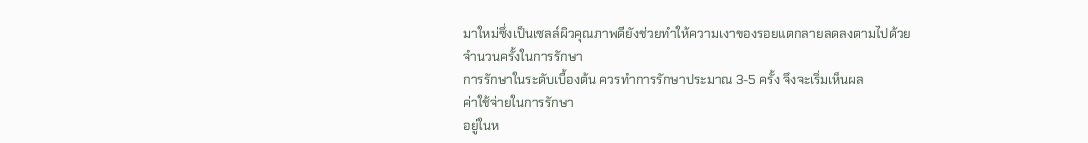มาใหม่ซึ่งเป็นเซลล์ผิวคุณภาพดียังช่วยทำให้ความเงาของรอยแตกลายลดลงตามไปด้วย
จำนวนครั้งในการรักษา
การรักษาในระดับเบื้องต้น ควรทำการรักษาประมาณ 3-5 ครั้ง จึงจะเริ่มเห็นผล
ค่าใช้จ่ายในการรักษา
อยู่ในห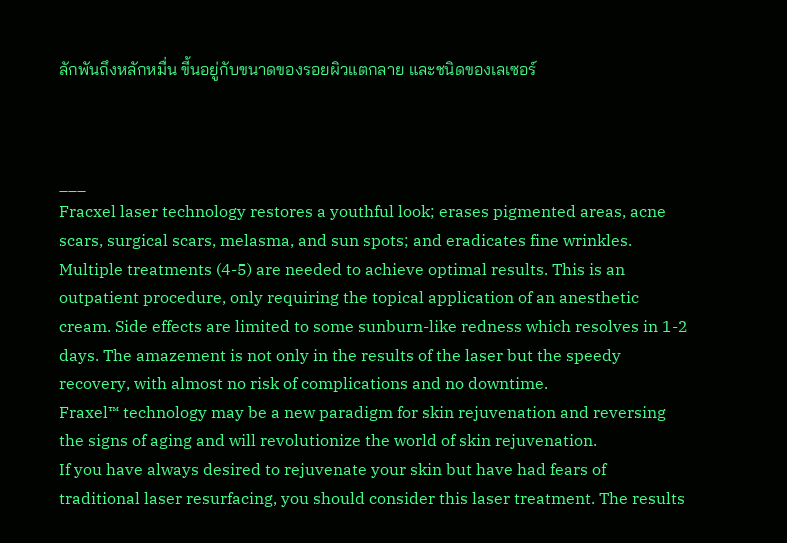ลักพันถึงหลักหมื่น ขี้นอยู่กับขนาดของรอยผิวแตกลาย และชนิดของเลเซอร์



___
Fracxel laser technology restores a youthful look; erases pigmented areas, acne scars, surgical scars, melasma, and sun spots; and eradicates fine wrinkles.
Multiple treatments (4-5) are needed to achieve optimal results. This is an outpatient procedure, only requiring the topical application of an anesthetic cream. Side effects are limited to some sunburn-like redness which resolves in 1-2 days. The amazement is not only in the results of the laser but the speedy recovery, with almost no risk of complications and no downtime.
Fraxel™ technology may be a new paradigm for skin rejuvenation and reversing the signs of aging and will revolutionize the world of skin rejuvenation.
If you have always desired to rejuvenate your skin but have had fears of traditional laser resurfacing, you should consider this laser treatment. The results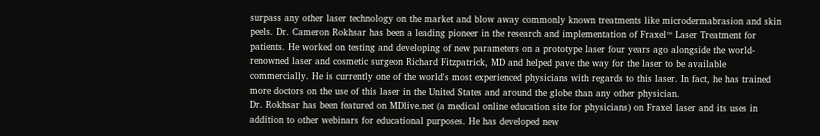surpass any other laser technology on the market and blow away commonly known treatments like microdermabrasion and skin peels. Dr. Cameron Rokhsar has been a leading pioneer in the research and implementation of Fraxel™ Laser Treatment for patients. He worked on testing and developing of new parameters on a prototype laser four years ago alongside the world-renowned laser and cosmetic surgeon Richard Fitzpatrick, MD and helped pave the way for the laser to be available commercially. He is currently one of the world's most experienced physicians with regards to this laser. In fact, he has trained more doctors on the use of this laser in the United States and around the globe than any other physician.
Dr. Rokhsar has been featured on MDlive.net (a medical online education site for physicians) on Fraxel laser and its uses in addition to other webinars for educational purposes. He has developed new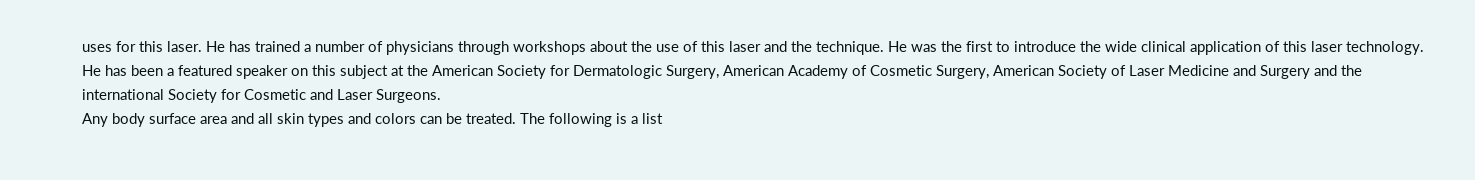uses for this laser. He has trained a number of physicians through workshops about the use of this laser and the technique. He was the first to introduce the wide clinical application of this laser technology. He has been a featured speaker on this subject at the American Society for Dermatologic Surgery, American Academy of Cosmetic Surgery, American Society of Laser Medicine and Surgery and the international Society for Cosmetic and Laser Surgeons.
Any body surface area and all skin types and colors can be treated. The following is a list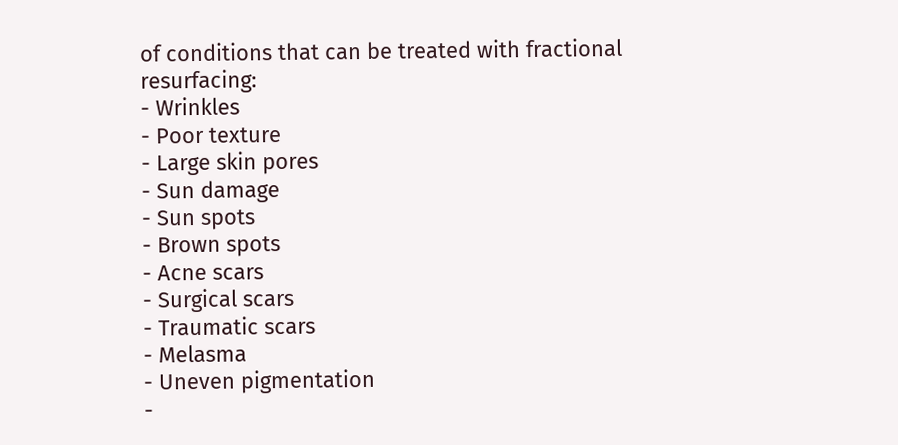of conditions that can be treated with fractional resurfacing:
- Wrinkles
- Poor texture
- Large skin pores
- Sun damage
- Sun spots
- Brown spots
- Acne scars
- Surgical scars
- Traumatic scars
- Melasma
- Uneven pigmentation
-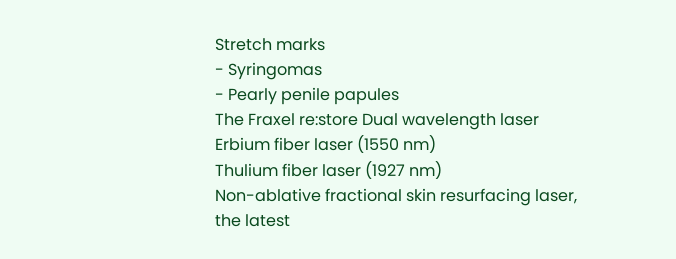Stretch marks
- Syringomas
- Pearly penile papules
The Fraxel re:store Dual wavelength laser
Erbium fiber laser (1550 nm)
Thulium fiber laser (1927 nm)
Non-ablative fractional skin resurfacing laser, the latest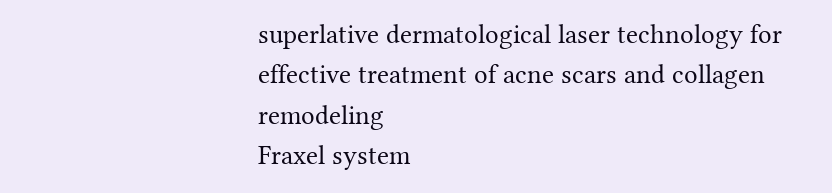superlative dermatological laser technology for effective treatment of acne scars and collagen remodeling
Fraxel system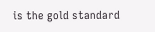is the gold standard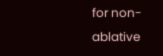for non-ablative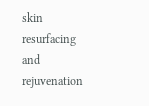skin resurfacing and rejuvenation